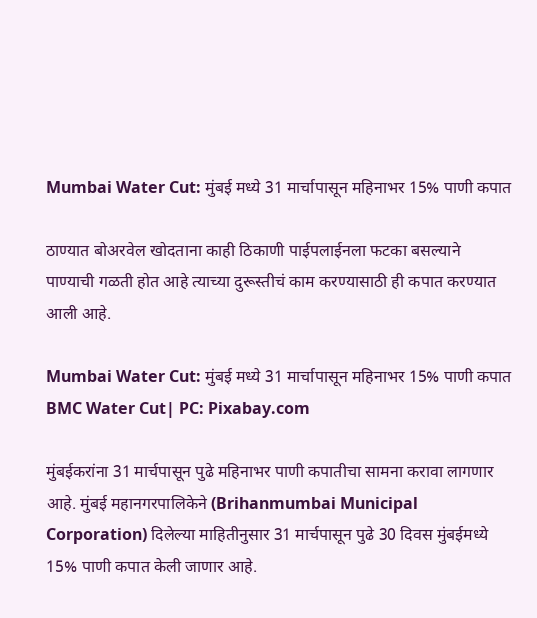Mumbai Water Cut: मुंबई मध्ये 31 मार्चापासून महिनाभर 15% पाणी कपात

ठाण्यात बोअरवेल खोदताना काही ठिकाणी पाईपलाईनला फटका बसल्याने पाण्याची गळती होत आहे त्याच्या दुरूस्तीचं काम करण्यासाठी ही कपात करण्यात आली आहे.

Mumbai Water Cut: मुंबई मध्ये 31 मार्चापासून महिनाभर 15% पाणी कपात
BMC Water Cut| PC: Pixabay.com

मुंबईकरांना 31 मार्चपासून पुढे महिनाभर पाणी कपातीचा सामना करावा लागणार आहे. मुंबई महानगरपालिकेने (Brihanmumbai Municipal Corporation) दिलेल्या माहितीनुसार 31 मार्चपासून पुढे 30 दिवस मुंबईमध्ये 15% पाणी कपात केली जाणार आहे.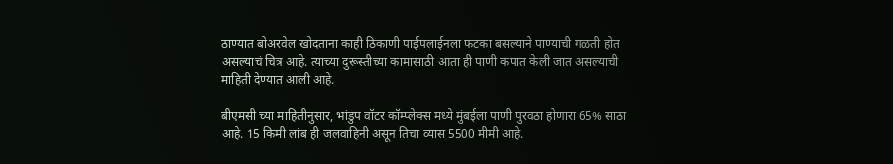ठाण्यात बोअरवेल खोदताना काही ठिकाणी पाईपलाईनला फटका बसल्याने पाण्याची गळती होत असल्याचं चित्र आहे. त्याच्या दुरूस्तीच्या कामासाठी आता ही पाणी कपात केली जात असल्याची माहिती देण्यात आली आहे.

बीएमसी च्या माहितीनुसार, भांडुप वॉटर कॉम्प्लेक्स मध्ये मुंबईला पाणी पुरवठा होणारा 65% साठा आहे. 15 किमी लांब ही जलवाहिनी असून तिचा व्यास 5500 मीमी आहे.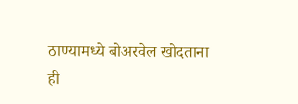ठाण्यामध्ये बोअरवेल खोदताना ही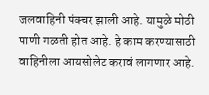जलवाहिनी पंक्चर झाली आहे. यामुळे मोठी पाणी गळती होत आहे. हे काम करण्यासाठी वाहिनीला आयसोलेट करावं लागणार आहे.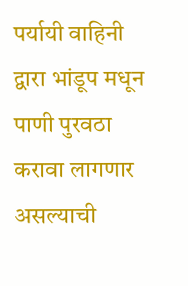पर्यायी वाहिनी द्वारा भांडूप मधून पाणी पुरवठा करावा लागणार असल्याची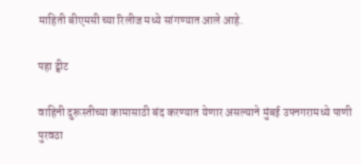माहिती बीएमसी च्या रिलीज मध्ये सांगण्यात आले आहे.

पहा ट्वीट

वाहिनी दुरूस्तीच्या कामासाठी बंद करण्यात येणार असल्याने मुंबई उपनगरामध्ये पाणी पुरवठा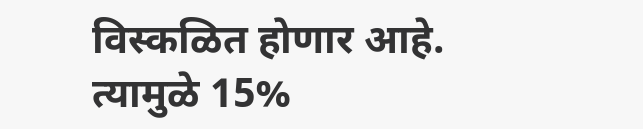विस्कळित होणार आहे. त्यामुळे 15%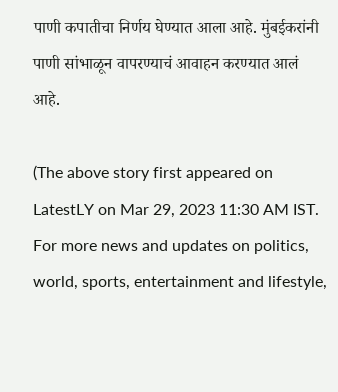पाणी कपातीचा निर्णय घेण्यात आला आहे. मुंबईकरांनी पाणी सांभाळून वापरण्याचं आवाहन करण्यात आलं आहे.

(The above story first appeared on LatestLY on Mar 29, 2023 11:30 AM IST. For more news and updates on politics, world, sports, entertainment and lifestyle,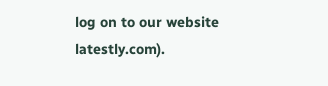log on to our website latestly.com).